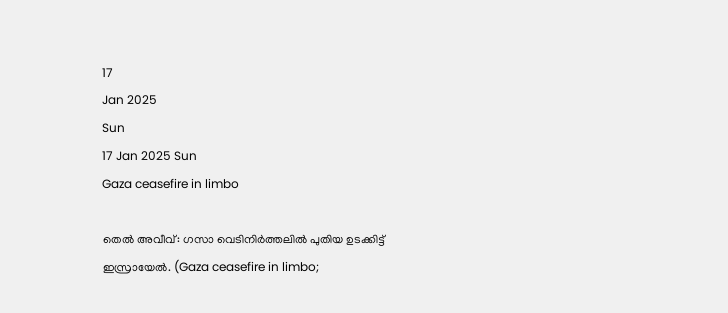17
Jan 2025
Sun
17 Jan 2025 Sun
Gaza ceasefire in limbo

തെല്‍ അവീവ്: ഗസാ വെടിനിര്‍ത്തലില്‍ പുതിയ ഉടക്കിട്ട് ഇസ്രായേല്‍. (Gaza ceasefire in limbo;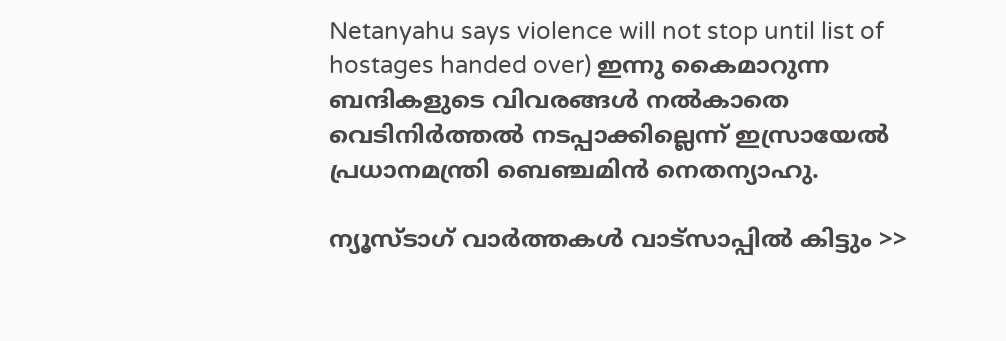Netanyahu says violence will not stop until list of hostages handed over) ഇന്നു കൈമാറുന്ന ബന്ദികളുടെ വിവരങ്ങള്‍ നല്‍കാതെ വെടിനിര്‍ത്തല്‍ നടപ്പാക്കില്ലെന്ന് ഇസ്രായേല്‍ പ്രധാനമന്ത്രി ബെഞ്ചമിന്‍ നെതന്യാഹു.

ന്യൂസ്ടാഗ് വാര്‍ത്തകള്‍ വാട്‌സാപ്പില്‍ കിട്ടും >>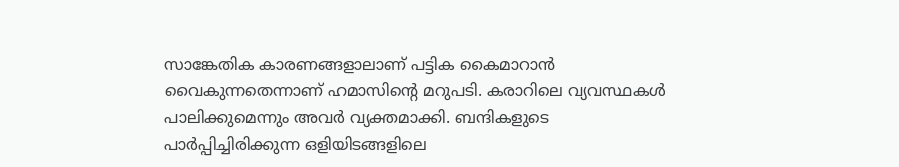സാങ്കേതിക കാരണങ്ങളാലാണ് പട്ടിക കൈമാറാന്‍ വൈകുന്നതെന്നാണ് ഹമാസിന്റെ മറുപടി. കരാറിലെ വ്യവസ്ഥകള്‍ പാലിക്കുമെന്നും അവര്‍ വ്യക്തമാക്കി. ബന്ദികളുടെ പാര്‍പ്പിച്ചിരിക്കുന്ന ഒളിയിടങ്ങളിലെ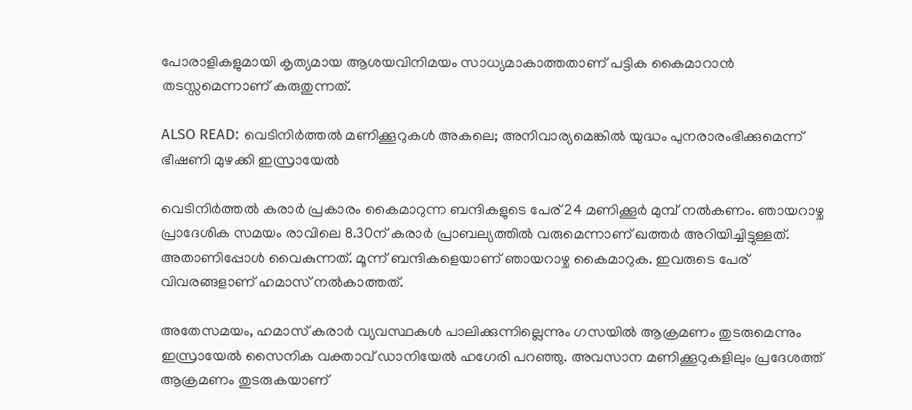പോരാളികളുമായി കൃത്യമായ ആശയവിനിമയം സാധ്യമാകാത്തതാണ് പട്ടിക കൈമാറാന്‍ തടസ്സമെന്നാണ് കരുതുന്നത്.

ALSO READ: വെടിനിര്‍ത്തല്‍ മണിക്കൂറുകള്‍ അകലെ; അനിവാര്യമെങ്കില്‍ യുദ്ധം പുനരാരംഭിക്കുമെന്ന് ഭീഷണി മുഴക്കി ഇസ്രായേല്‍

വെടിനിര്‍ത്തല്‍ കരാര്‍ പ്രകാരം കൈമാറുന്ന ബന്ദികളുടെ പേര് 24 മണിക്കൂര്‍ മുമ്പ് നല്‍കണം. ഞായറാഴ്ച പ്രാദേശിക സമയം രാവിലെ 8.30ന് കരാര്‍ പ്രാബല്യത്തില്‍ വരുമെന്നാണ് ഖത്തര്‍ അറിയിച്ചിട്ടുള്ളത്. അതാണിപ്പോള്‍ വൈകുന്നത്. മൂന്ന് ബന്ദികളെയാണ് ഞായറാഴ്ച കൈമാറുക. ഇവരുടെ പേര് വിവരങ്ങളാണ് ഹമാസ് നല്‍കാത്തത്.

അതേസമയം, ഹമാസ് കരാര്‍ വ്യവസ്ഥകള്‍ പാലിക്കുന്നില്ലെന്നും ഗസയില്‍ ആക്രമണം തുടരുമെന്നും ഇസ്രായേല്‍ സൈനിക വക്താവ് ഡാനിയേല്‍ ഹഗേരി പറഞ്ഞു. അവസാന മണിക്കൂറുകളിലും പ്രദേശത്ത് ആക്രമണം തുടരുകയാണ്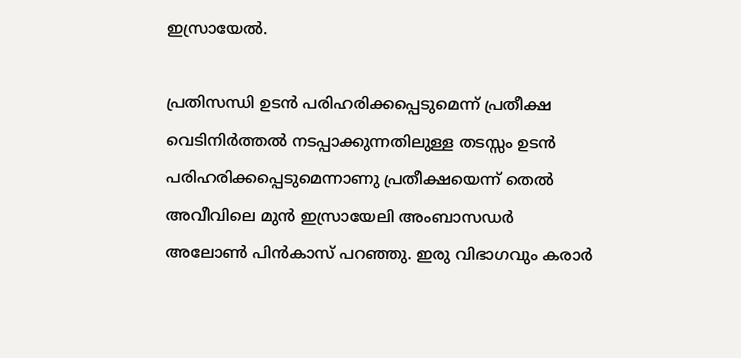ഇസ്രായേല്‍.

പ്രതിസന്ധി ഉടന്‍ പരിഹരിക്കപ്പെടുമെന്ന് പ്രതീക്ഷ
വെടിനിര്‍ത്തല്‍ നടപ്പാക്കുന്നതിലുള്ള തടസ്സം ഉടന്‍ പരിഹരിക്കപ്പെടുമെന്നാണു പ്രതീക്ഷയെന്ന് തെല്‍ അവീവിലെ മുന്‍ ഇസ്രായേലി അംബാസഡര്‍ അലോണ്‍ പിന്‍കാസ് പറഞ്ഞു. ഇരു വിഭാഗവും കരാര്‍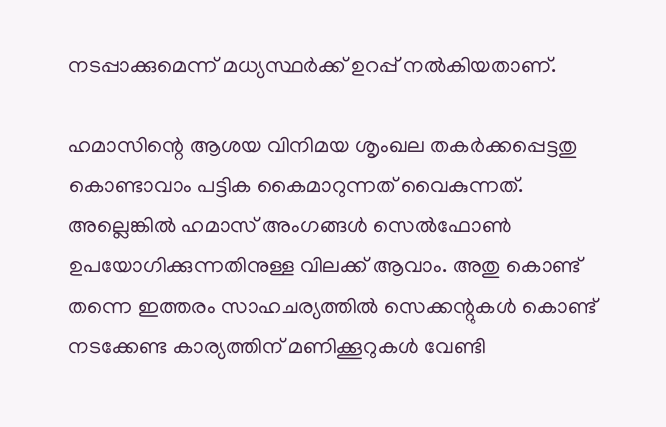നടപ്പാക്കുമെന്ന് മധ്യസ്ഥര്‍ക്ക് ഉറപ്പ് നല്‍കിയതാണ്.

ഹമാസിന്റെ ആശയ വിനിമയ ശൃംഖല തകര്‍ക്കപ്പെട്ടതു കൊണ്ടാവാം പട്ടിക കൈമാറുന്നത് വൈകുന്നത്. അല്ലെങ്കില്‍ ഹമാസ് അംഗങ്ങള്‍ സെല്‍ഫോണ്‍ ഉപയോഗിക്കുന്നതിനുള്ള വിലക്ക് ആവാം. അതു കൊണ്ട് തന്നെ ഇത്തരം സാഹചര്യത്തില്‍ സെക്കന്റുകള്‍ കൊണ്ട് നടക്കേണ്ട കാര്യത്തിന് മണിക്കൂറുകള്‍ വേണ്ടി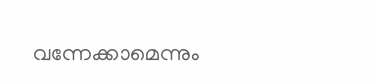വന്നേക്കാമെന്നും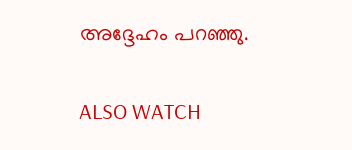അദ്ദേഹം പറഞ്ഞു.

ALSO WATCH